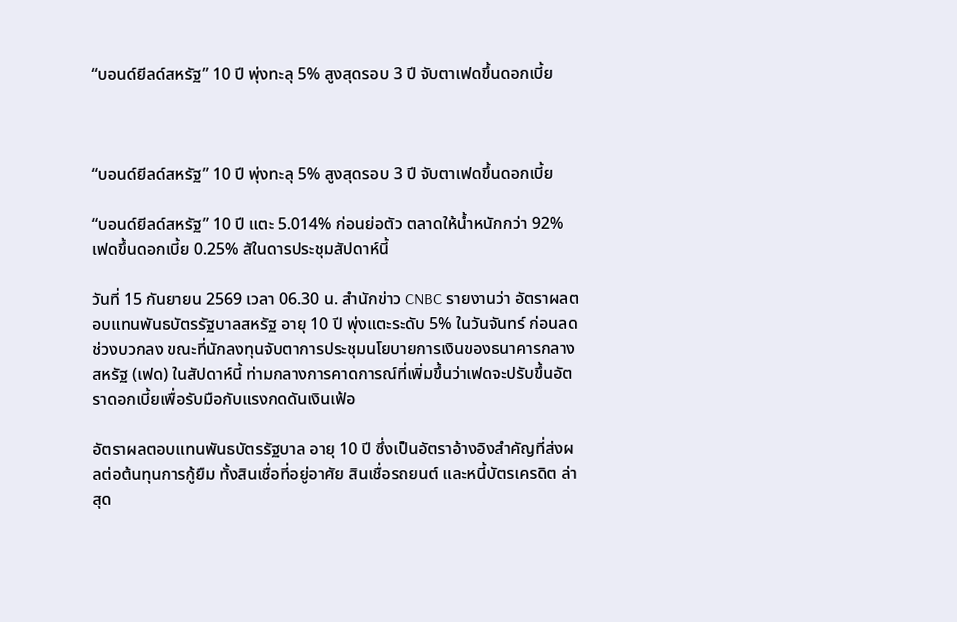“บอนด์ยีลด์สหรัฐ” 10 ปี พุ่งทะลุ 5% สูงสุดรอบ 3 ปี จับตาเฟดขึ้นดอกเบี้ย



“บอนด์ยีลด์สหรัฐ” 10 ปี พุ่งทะลุ 5% สูงสุดรอบ 3 ปี จับตาเฟดขึ้นดอกเบี้ย

“บอนด์ยีลด์สหรัฐ” 10 ปี แตะ 5.014% ก่อนย่อตัว ตลาดให้น้ำหนักกว่า 92% เฟดขึ้นดอกเบี้ย 0.25% สัในดารประชุมสัปดาห์นี้

วันที่ 15 กันยายน 2569 เวลา 06.30 น. สำนักข่าว CNBC รายงานว่า อัตราผลตอบแทนพันธบัตรรัฐบาลสหรัฐ อายุ 10 ปี พุ่งแตะระดับ 5% ในวันจันทร์ ก่อนลดช่วงบวกลง ขณะที่นักลงทุนจับตาการประชุมนโยบายการเงินของธนาคารกลางสหรัฐ (เฟด) ในสัปดาห์นี้ ท่ามกลางการคาดการณ์ที่เพิ่มขึ้นว่าเฟดจะปรับขึ้นอัตราดอกเบี้ยเพื่อรับมือกับแรงกดดันเงินเฟ้อ

อัตราผลตอบแทนพันธบัตรรัฐบาล อายุ 10 ปี ซึ่งเป็นอัตราอ้างอิงสำคัญที่ส่งผลต่อต้นทุนการกู้ยืม ทั้งสินเชื่อที่อยู่อาศัย สินเชื่อรถยนต์ และหนี้บัตรเครดิต ล่าสุด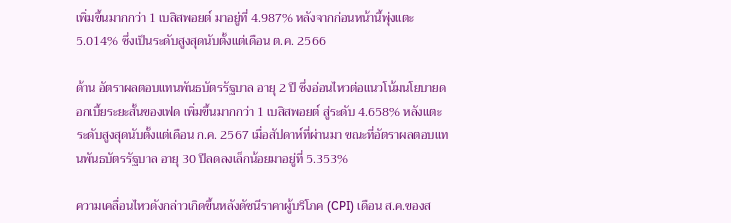เพิ่มขึ้นมากกว่า 1 เบสิสพอยต์ มาอยู่ที่ 4.987% หลังจากก่อนหน้านี้พุ่งแตะ 5.014% ซึ่งเป็นระดับสูงสุดนับตั้งแต่เดือน ต.ค. 2566

ด้าน อัตราผลตอบแทนพันธบัตรรัฐบาล อายุ 2 ปี ซึ่งอ่อนไหวต่อแนวโน้มนโยบายดอกเบี้ยระยะสั้นของเฟด เพิ่มขึ้นมากกว่า 1 เบสิสพอยต์ สู่ระดับ 4.658% หลังแตะระดับสูงสุดนับตั้งแต่เดือน ก.ค. 2567 เมื่อสัปดาห์ที่ผ่านมา ขณะที่อัตราผลตอบแทนพันธบัตรรัฐบาล อายุ 30 ปีลดลงเล็กน้อยมาอยู่ที่ 5.353%

ความเคลื่อนไหวดังกล่าวเกิดขึ้นหลังดัชนีราคาผู้บริโภค (CPI) เดือน ส.ค.ของส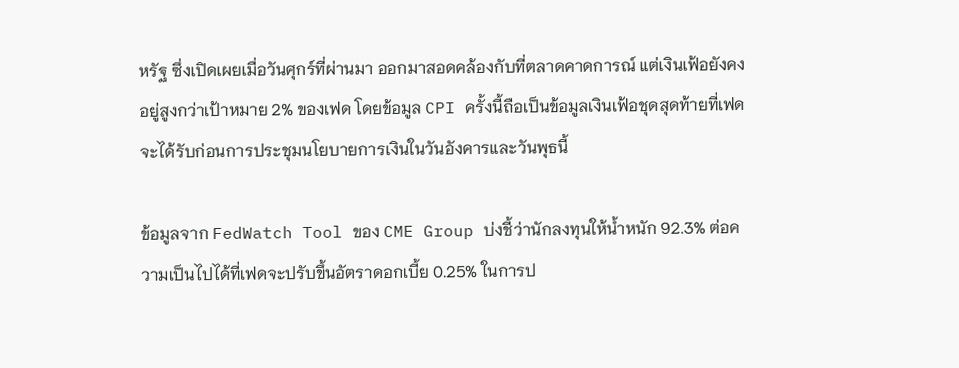หรัฐ ซึ่งเปิดเผยเมื่อวันศุกร์ที่ผ่านมา ออกมาสอดคล้องกับที่ตลาดคาดการณ์ แต่เงินเฟ้อยังคงอยู่สูงกว่าเป้าหมาย 2% ของเฟด โดยข้อมูล CPI ครั้งนี้ถือเป็นข้อมูลเงินเฟ้อชุดสุดท้ายที่เฟดจะได้รับก่อนการประชุมนโยบายการเงินในวันอังคารและวันพุธนี้

ข้อมูลจาก FedWatch Tool ของ CME Group บ่งชี้ว่านักลงทุนให้น้ำหนัก 92.3% ต่อความเป็นไปได้ที่เฟดจะปรับขึ้นอัตราดอกเบี้ย 0.25% ในการป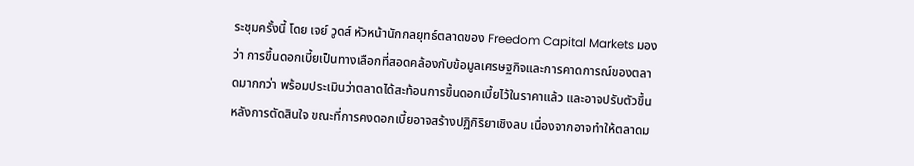ระชุมครั้งนี้ โดย เจย์ วูดส์ หัวหน้านักกลยุทธ์ตลาดของ Freedom Capital Markets มองว่า การขึ้นดอกเบี้ยเป็นทางเลือกที่สอดคล้องกับข้อมูลเศรษฐกิจและการคาดการณ์ของตลาดมากกว่า พร้อมประเมินว่าตลาดได้สะท้อนการขึ้นดอกเบี้ยไว้ในราคาแล้ว และอาจปรับตัวขึ้นหลังการตัดสินใจ ขณะที่การคงดอกเบี้ยอาจสร้างปฏิกิริยาเชิงลบ เนื่องจากอาจทำให้ตลาดม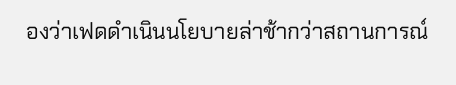องว่าเฟดดำเนินนโยบายล่าช้ากว่าสถานการณ์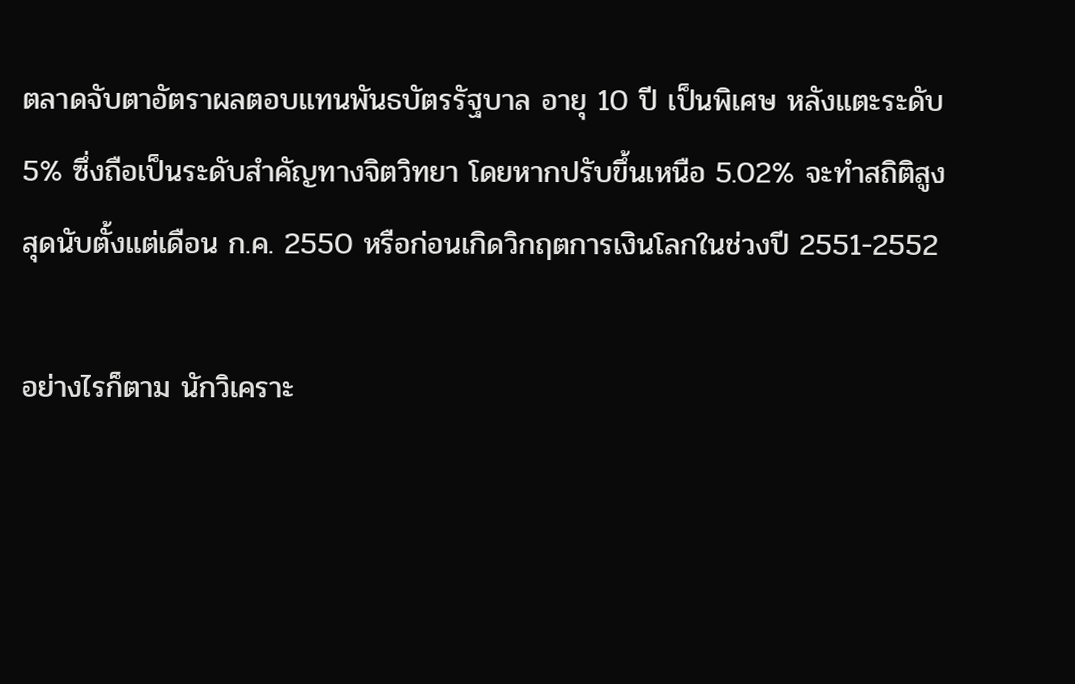ตลาดจับตาอัตราผลตอบแทนพันธบัตรรัฐบาล อายุ 10 ปี เป็นพิเศษ หลังแตะระดับ 5% ซึ่งถือเป็นระดับสำคัญทางจิตวิทยา โดยหากปรับขึ้นเหนือ 5.02% จะทำสถิติสูงสุดนับตั้งแต่เดือน ก.ค. 2550 หรือก่อนเกิดวิกฤตการเงินโลกในช่วงปี 2551-2552

อย่างไรก็ตาม นักวิเคราะ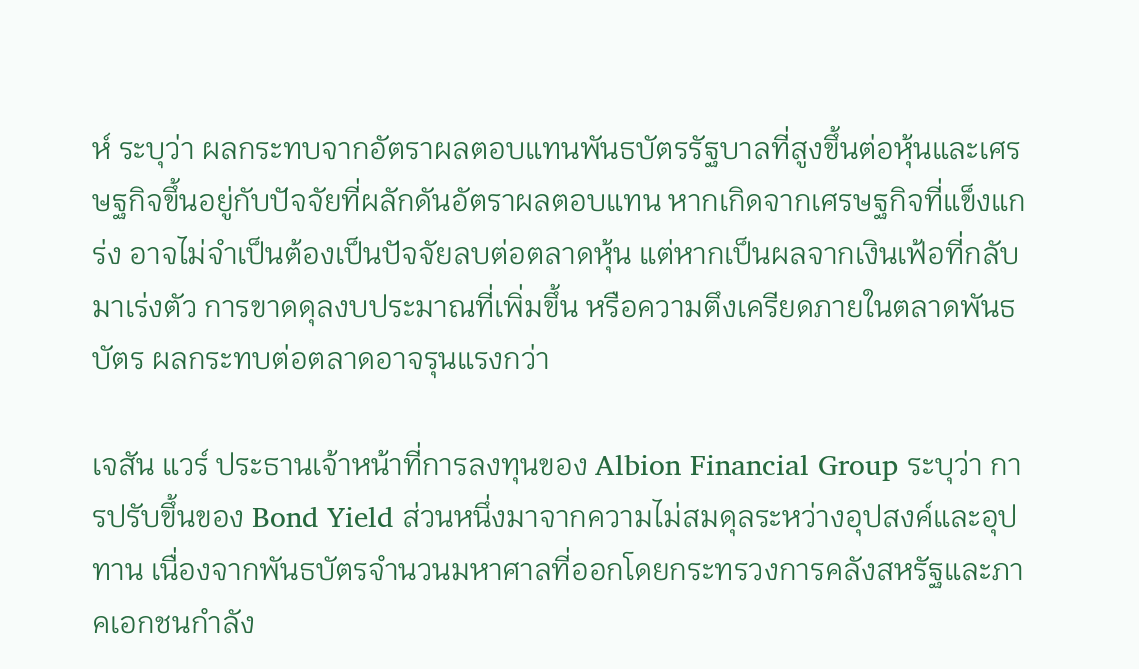ห์ ระบุว่า ผลกระทบจากอัตราผลตอบแทนพันธบัตรรัฐบาลที่สูงขึ้นต่อหุ้นและเศรษฐกิจขึ้นอยู่กับปัจจัยที่ผลักดันอัตราผลตอบแทน หากเกิดจากเศรษฐกิจที่แข็งแกร่ง อาจไม่จำเป็นต้องเป็นปัจจัยลบต่อตลาดหุ้น แต่หากเป็นผลจากเงินเฟ้อที่กลับมาเร่งตัว การขาดดุลงบประมาณที่เพิ่มขึ้น หรือความตึงเครียดภายในตลาดพันธบัตร ผลกระทบต่อตลาดอาจรุนแรงกว่า

เจสัน แวร์ ประธานเจ้าหน้าที่การลงทุนของ Albion Financial Group ระบุว่า การปรับขึ้นของ Bond Yield ส่วนหนึ่งมาจากความไม่สมดุลระหว่างอุปสงค์และอุปทาน เนื่องจากพันธบัตรจำนวนมหาศาลที่ออกโดยกระทรวงการคลังสหรัฐและภาคเอกชนกำลัง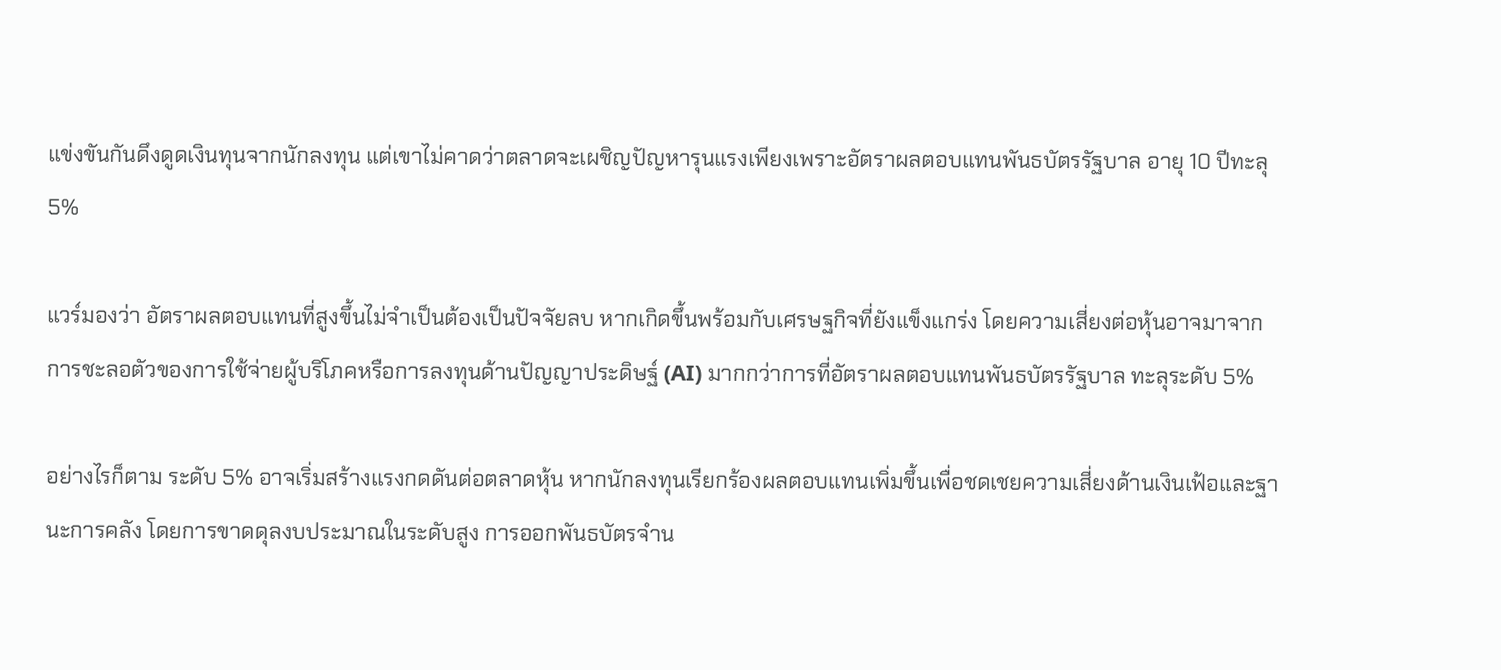แข่งขันกันดึงดูดเงินทุนจากนักลงทุน แต่เขาไม่คาดว่าตลาดจะเผชิญปัญหารุนแรงเพียงเพราะอัตราผลตอบแทนพันธบัตรรัฐบาล อายุ 10 ปีทะลุ 5%

แวร์มองว่า อัตราผลตอบแทนที่สูงขึ้นไม่จำเป็นต้องเป็นปัจจัยลบ หากเกิดขึ้นพร้อมกับเศรษฐกิจที่ยังแข็งแกร่ง โดยความเสี่ยงต่อหุ้นอาจมาจากการชะลอตัวของการใช้จ่ายผู้บริโภคหรือการลงทุนด้านปัญญาประดิษฐ์ (AI) มากกว่าการที่อัตราผลตอบแทนพันธบัตรรัฐบาล ทะลุระดับ 5%

อย่างไรก็ตาม ระดับ 5% อาจเริ่มสร้างแรงกดดันต่อตลาดหุ้น หากนักลงทุนเรียกร้องผลตอบแทนเพิ่มขึ้นเพื่อชดเชยความเสี่ยงด้านเงินเฟ้อและฐานะการคลัง โดยการขาดดุลงบประมาณในระดับสูง การออกพันธบัตรจำน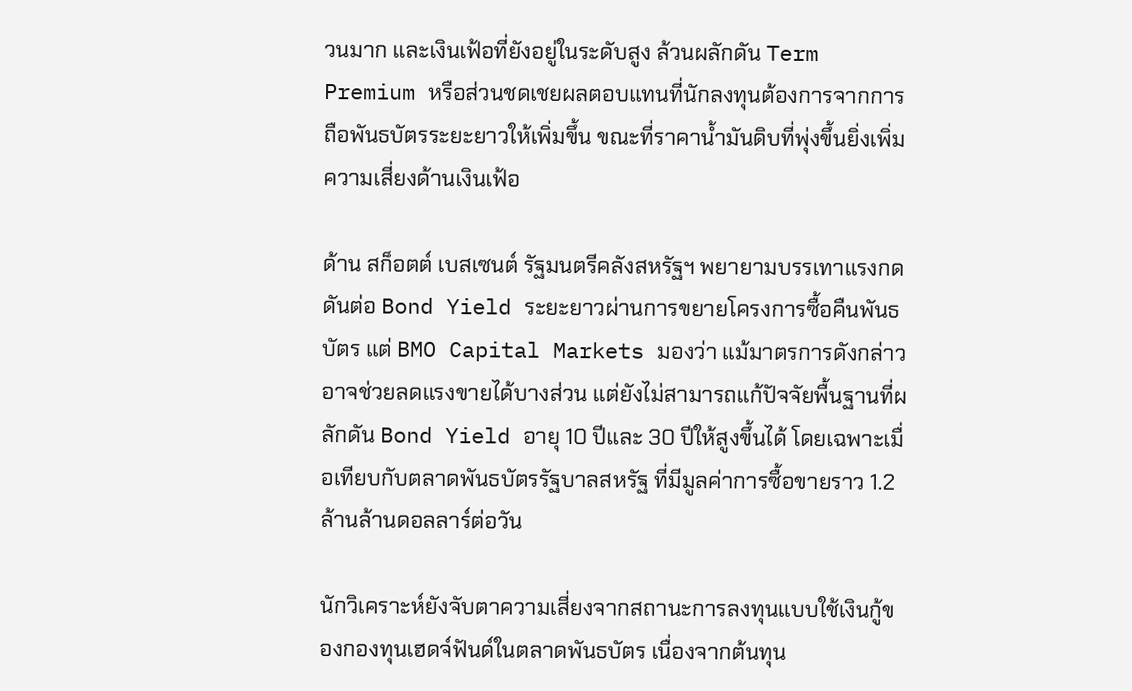วนมาก และเงินเฟ้อที่ยังอยู่ในระดับสูง ล้วนผลักดัน Term Premium หรือส่วนชดเชยผลตอบแทนที่นักลงทุนต้องการจากการถือพันธบัตรระยะยาวให้เพิ่มขึ้น ขณะที่ราคาน้ำมันดิบที่พุ่งขึ้นยิ่งเพิ่มความเสี่ยงด้านเงินเฟ้อ

ด้าน สก็อตต์ เบสเซนต์ รัฐมนตรีคลังสหรัฐฯ พยายามบรรเทาแรงกดดันต่อ Bond Yield ระยะยาวผ่านการขยายโครงการซื้อคืนพันธบัตร แต่ BMO Capital Markets มองว่า แม้มาตรการดังกล่าวอาจช่วยลดแรงขายได้บางส่วน แต่ยังไม่สามารถแก้ปัจจัยพื้นฐานที่ผลักดัน Bond Yield อายุ 10 ปีและ 30 ปีให้สูงขึ้นได้ โดยเฉพาะเมื่อเทียบกับตลาดพันธบัตรรัฐบาลสหรัฐ ที่มีมูลค่าการซื้อขายราว 1.2 ล้านล้านดอลลาร์ต่อวัน

นักวิเคราะห์ยังจับตาความเสี่ยงจากสถานะการลงทุนแบบใช้เงินกู้ของกองทุนเฮดจ์ฟันด์ในตลาดพันธบัตร เนื่องจากต้นทุน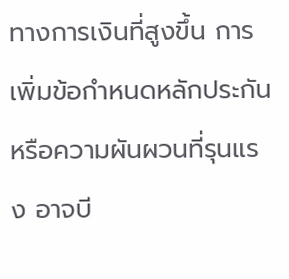ทางการเงินที่สูงขึ้น การเพิ่มข้อกำหนดหลักประกัน หรือความผันผวนที่รุนแรง อาจบี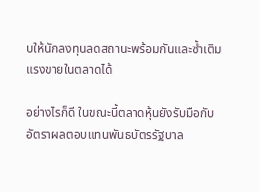บให้นักลงทุนลดสถานะพร้อมกันและซ้ำเติมแรงขายในตลาดได้

อย่างไรก็ดี ในขณะนี้ตลาดหุ้นยังรับมือกับอัตราผลตอบแทนพันธบัตรรัฐบาล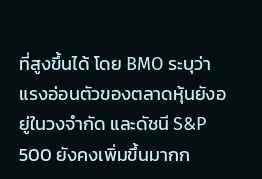ที่สูงขึ้นได้ โดย BMO ระบุว่าแรงอ่อนตัวของตลาดหุ้นยังอยู่ในวงจำกัด และดัชนี S&P 500 ยังคงเพิ่มขึ้นมากก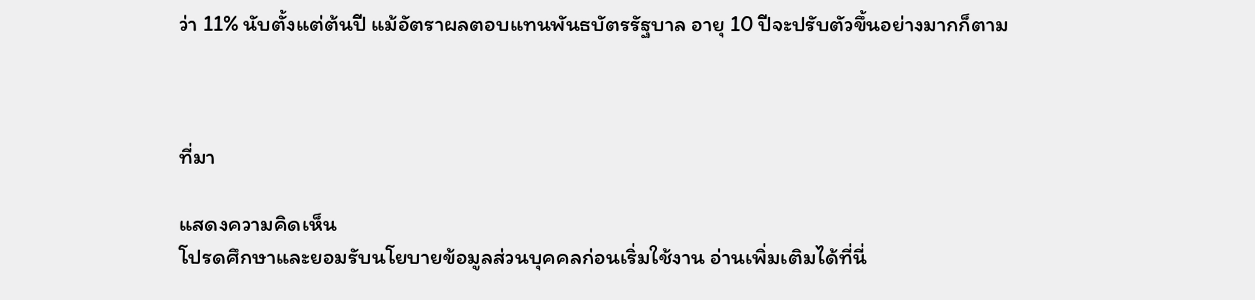ว่า 11% นับตั้งแต่ต้นปี แม้อัตราผลตอบแทนพันธบัตรรัฐบาล อายุ 10 ปีจะปรับตัวขึ้นอย่างมากก็ตาม



ที่มา

แสดงความคิดเห็น
โปรดศึกษาและยอมรับนโยบายข้อมูลส่วนบุคคลก่อนเริ่มใช้งาน อ่านเพิ่มเติมได้ที่นี่